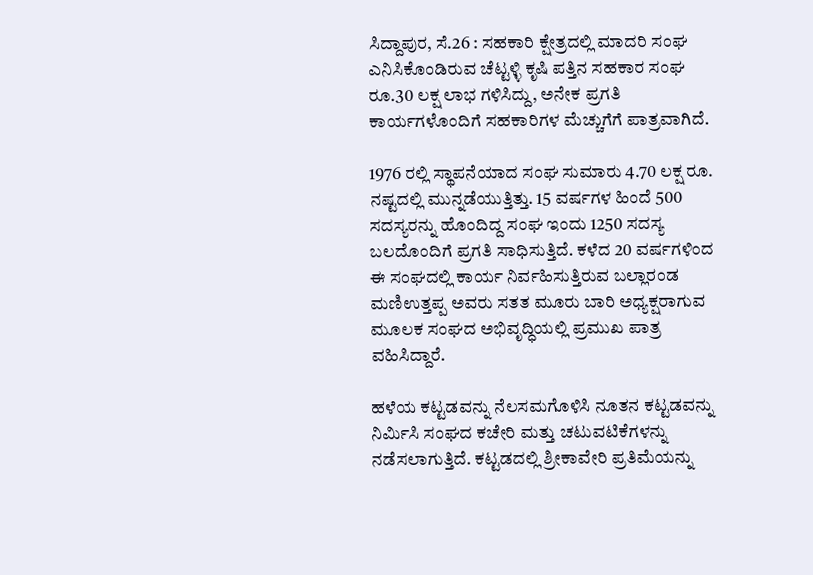ಸಿದ್ದಾಪುರ, ಸೆ.26 : ಸಹಕಾರಿ ಕ್ಷೇತ್ರದಲ್ಲಿ ಮಾದರಿ ಸಂಘ ಎನಿಸಿಕೊಂಡಿರುವ ಚೆಟ್ಟಳ್ಳಿ ಕೃಷಿ ಪತ್ತಿನ ಸಹಕಾರ ಸಂಘ ರೂ.30 ಲಕ್ಷ ಲಾಭ ಗಳಿಸಿದ್ದು, ಅನೇಕ ಪ್ರಗತಿ ಕಾರ್ಯಗಳೊಂದಿಗೆ ಸಹಕಾರಿಗಳ ಮೆಚ್ಚುಗೆಗೆ ಪಾತ್ರವಾಗಿದೆ.

1976 ರಲ್ಲಿ ಸ್ಥಾಪನೆಯಾದ ಸಂಘ ಸುಮಾರು 4.70 ಲಕ್ಷ ರೂ. ನಷ್ಟದಲ್ಲಿ ಮುನ್ನಡೆಯುತ್ತಿತ್ತು. 15 ವರ್ಷಗಳ ಹಿಂದೆ 500 ಸದಸ್ಯರನ್ನು ಹೊಂದಿದ್ದ ಸಂಘ ಇಂದು 1250 ಸದಸ್ಯ ಬಲದೊಂದಿಗೆ ಪ್ರಗತಿ ಸಾಧಿಸುತ್ತಿದೆ. ಕಳೆದ 20 ವರ್ಷಗಳಿಂದ ಈ ಸಂಘದಲ್ಲಿ ಕಾರ್ಯ ನಿರ್ವಹಿಸುತ್ತಿರುವ ಬಲ್ಲಾರಂಡ ಮಣಿಉತ್ತಪ್ಪ ಅವರು ಸತತ ಮೂರು ಬಾರಿ ಅಧ್ಯಕ್ಷರಾಗುವ ಮೂಲಕ ಸಂಘದ ಅಭಿವೃದ್ಧಿಯಲ್ಲಿ ಪ್ರಮುಖ ಪಾತ್ರ ವಹಿಸಿದ್ದಾರೆ.

ಹಳೆಯ ಕಟ್ಟಡವನ್ನು ನೆಲಸಮಗೊಳಿಸಿ ನೂತನ ಕಟ್ಟಡವನ್ನು ನಿರ್ಮಿಸಿ ಸಂಘದ ಕಚೇರಿ ಮತ್ತು ಚಟುವಟಿಕೆಗಳನ್ನು ನಡೆಸಲಾಗುತ್ತಿದೆ. ಕಟ್ಟಡದಲ್ಲಿ ಶ್ರೀಕಾವೇರಿ ಪ್ರತಿಮೆಯನ್ನು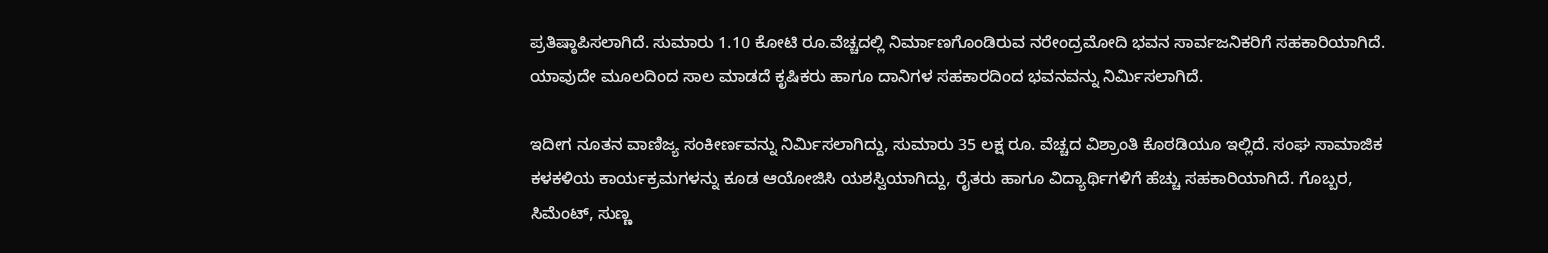ಪ್ರತಿಷ್ಠಾಪಿಸಲಾಗಿದೆ. ಸುಮಾರು 1.10 ಕೋಟಿ ರೂ.ವೆಚ್ಚದಲ್ಲಿ ನಿರ್ಮಾಣಗೊಂಡಿರುವ ನರೇಂದ್ರಮೋದಿ ಭವನ ಸಾರ್ವಜನಿಕರಿಗೆ ಸಹಕಾರಿಯಾಗಿದೆ. ಯಾವುದೇ ಮೂಲದಿಂದ ಸಾಲ ಮಾಡದೆ ಕೃಷಿಕರು ಹಾಗೂ ದಾನಿಗಳ ಸಹಕಾರದಿಂದ ಭವನವನ್ನು ನಿರ್ಮಿಸಲಾಗಿದೆ.

ಇದೀಗ ನೂತನ ವಾಣಿಜ್ಯ ಸಂಕೀರ್ಣವನ್ನು ನಿರ್ಮಿಸಲಾಗಿದ್ದು, ಸುಮಾರು 35 ಲಕ್ಷ ರೂ. ವೆಚ್ಚದ ವಿಶ್ರಾಂತಿ ಕೊಠಡಿಯೂ ಇಲ್ಲಿದೆ. ಸಂಘ ಸಾಮಾಜಿಕ ಕಳಕಳಿಯ ಕಾರ್ಯಕ್ರಮಗಳನ್ನು ಕೂಡ ಆಯೋಜಿಸಿ ಯಶಸ್ವಿಯಾಗಿದ್ದು, ರೈತರು ಹಾಗೂ ವಿದ್ಯಾರ್ಥಿಗಳಿಗೆ ಹೆಚ್ಚು ಸಹಕಾರಿಯಾಗಿದೆ. ಗೊಬ್ಬರ, ಸಿಮೆಂಟ್, ಸುಣ್ಣ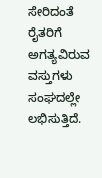ಸೇರಿದಂತೆ ರೈತರಿಗೆ ಅಗತ್ಯವಿರುವ ವಸ್ತುಗಳು ಸಂಘದಲ್ಲೇ ಲಭಿಸುತ್ತಿದೆ.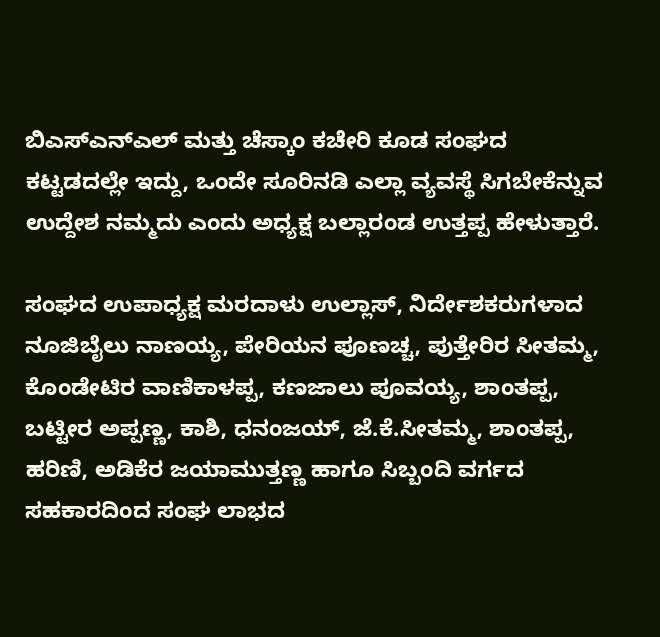ಬಿಎಸ್‍ಎನ್‍ಎಲ್ ಮತ್ತು ಚೆಸ್ಕಾಂ ಕಚೇರಿ ಕೂಡ ಸಂಘದ ಕಟ್ಟಡದಲ್ಲೇ ಇದ್ದು, ಒಂದೇ ಸೂರಿನಡಿ ಎಲ್ಲಾ ವ್ಯವಸ್ಥೆ ಸಿಗಬೇಕೆನ್ನುವ ಉದ್ದೇಶ ನಮ್ಮದು ಎಂದು ಅಧ್ಯಕ್ಷ ಬಲ್ಲಾರಂಡ ಉತ್ತಪ್ಪ ಹೇಳುತ್ತಾರೆ.

ಸಂಘದ ಉಪಾಧ್ಯಕ್ಷ ಮರದಾಳು ಉಲ್ಲಾಸ್, ನಿರ್ದೇಶಕರುಗಳಾದ ನೂಜಿಬೈಲು ನಾಣಯ್ಯ, ಪೇರಿಯನ ಪೂಣಚ್ಚ, ಪುತ್ತೇರಿರ ಸೀತಮ್ಮ, ಕೊಂಡೇಟಿರ ವಾಣಿಕಾಳಪ್ಪ, ಕಣಜಾಲು ಪೂವಯ್ಯ, ಶಾಂತಪ್ಪ, ಬಟ್ಟೀರ ಅಪ್ಪಣ್ಣ, ಕಾಶಿ, ಧನಂಜಯ್, ಜೆ.ಕೆ.ಸೀತಮ್ಮ, ಶಾಂತಪ್ಪ, ಹರಿಣಿ, ಅಡಿಕೆರ ಜಯಾಮುತ್ತಣ್ಣ ಹಾಗೂ ಸಿಬ್ಬಂದಿ ವರ್ಗದ ಸಹಕಾರದಿಂದ ಸಂಘ ಲಾಭದ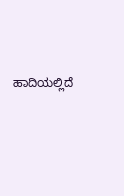ಹಾದಿಯಲ್ಲಿದೆ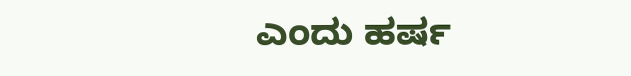ಎಂದು ಹರ್ಷ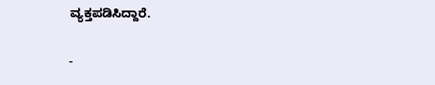ವ್ಯಕ್ತಪಡಿಸಿದ್ದಾರೆ.

-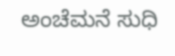ಅಂಚೆಮನೆ ಸುಧಿ